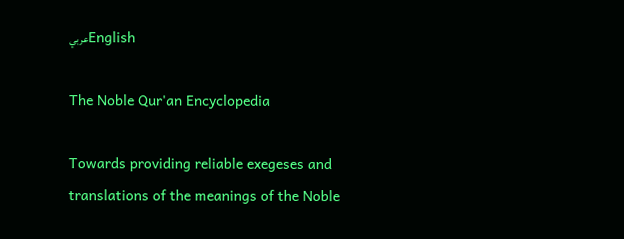عربيEnglish

The Noble Qur'an Encyclopedia

Towards providing reliable exegeses and translations of the meanings of the Noble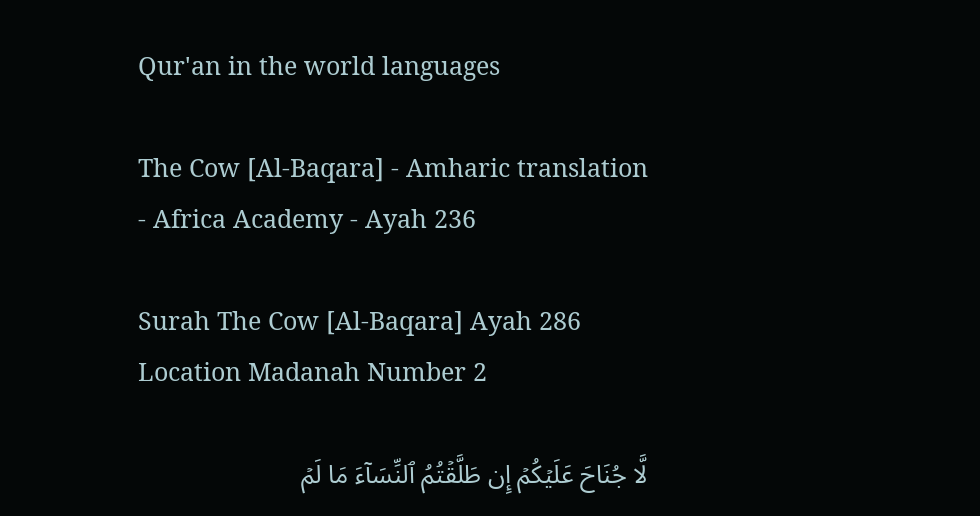Qur'an in the world languages

The Cow [Al-Baqara] - Amharic translation - Africa Academy - Ayah 236

Surah The Cow [Al-Baqara] Ayah 286 Location Madanah Number 2

لَّا جُنَاحَ عَلَيۡكُمۡ إِن طَلَّقۡتُمُ ٱلنِّسَآءَ مَا لَمۡ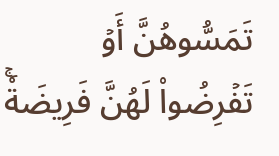تَمَسُّوهُنَّ أَوۡ تَفۡرِضُواْ لَهُنَّ فَرِيضَةٗۚ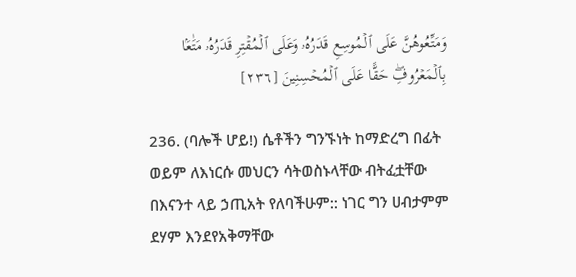وَمَتِّعُوهُنَّ عَلَى ٱلۡمُوسِعِ قَدَرُهُۥ وَعَلَى ٱلۡمُقۡتِرِ قَدَرُهُۥ مَتَٰعَۢا بِٱلۡمَعۡرُوفِۖ حَقًّا عَلَى ٱلۡمُحۡسِنِينَ [٢٣٦]

236. (ባሎች ሆይ!) ሴቶችን ግንኙነት ከማድረግ በፊት ወይም ለእነርሱ መህርን ሳትወስኑላቸው ብትፈቷቸው በእናንተ ላይ ኃጢአት የለባችሁም:: ነገር ግን ሀብታምም ደሃም እንደየአቅማቸው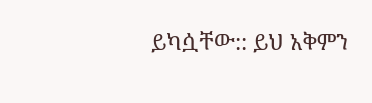ይካሷቸው:: ይህ አቅምን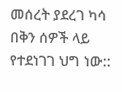መሰረት ያደረገ ካሳ በቅን ሰዎች ላይ የተደነገገ ህግ ነው::